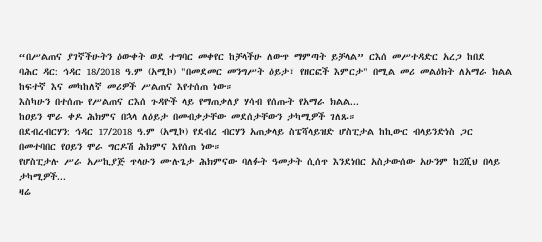“በሥልጠና ያገኛችሁትን ዕውቀት ወደ ተግባር መቀየር ከቻላችሁ ለውጥ ማምጣት ይቻላል” ርእሰ መሥተዳድር አረጋ ከበደ
ባሕር ዳር: ኅዳር 18/2018 ዓ.ም (አሚኮ) "በመደመር መንግሥት ዕይታ፣ የዘርፎች እምርታ" በሚል መሪ መልዕክት ለአማራ ክልል ከፍተኛ እና መካከለኛ መሪዎች ሥልጠና እየተሰጠ ነው።
እስካሁን በተሰጡ የሥልጠና ርእሰ ጉዳዮች ላይ የማጠቃለያ ሃሳብ የሰጡት የአማራ ክልል...
ከዐይን ሞራ ቀዶ ሕክምና በኋላ ለዕይታ በመብቃታቸው መደሰታቸውን ታካሚዎች ገለጹ።
በደብረብርሃን: ኅዳር 17/2018 ዓ.ም (አሚኮ) የደብረ ብርሃን አጠቃላይ ስፔሻላይዝድ ሆስፒታል ከኪውር ብላይንድነስ ጋር በመተባበር የዐይን ሞራ ግርዶሽ ሕክምና እየሰጠ ነው።
የሆስፒታሉ ሥራ አሥኪያጅ ጥላሁን ሙሉጌታ ሕክምናው ባለፉት ዓመታት ሲሰጥ እንደነበር አስታውሰው አሁንም ከ2ሺህ በላይ ታካሚዎች...
ዛሬ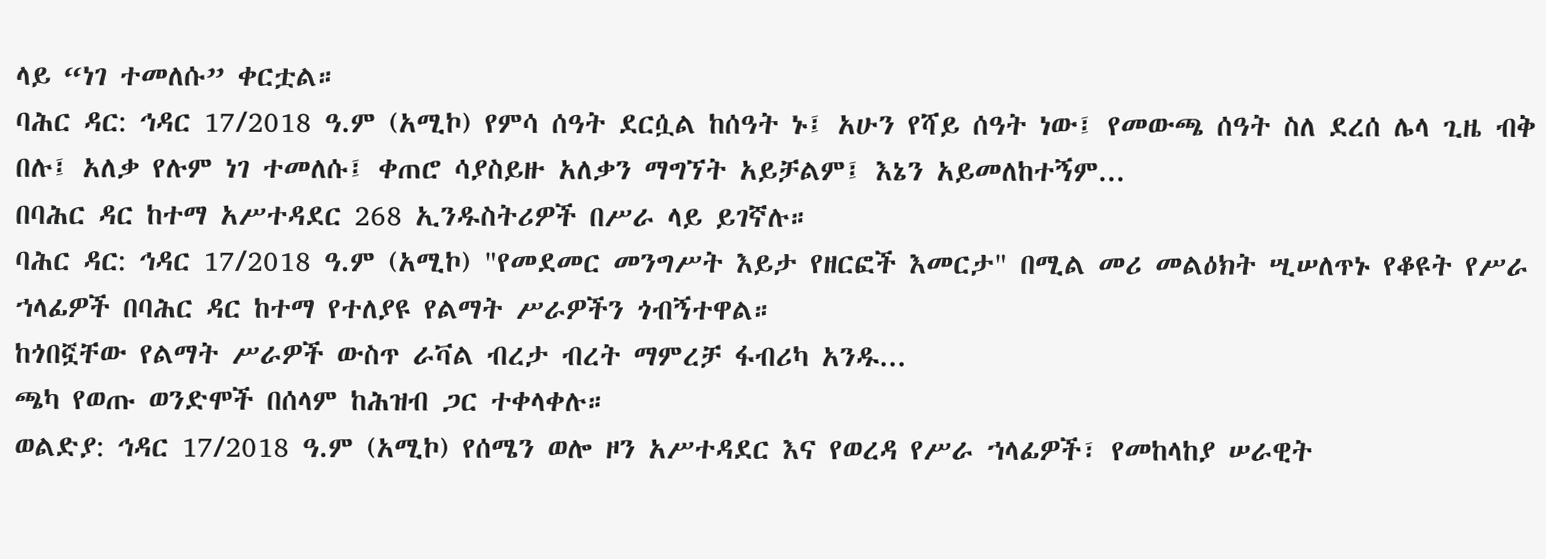ላይ “ነገ ተመለሱ” ቀርቷል።
ባሕር ዳር: ኅዳር 17/2018 ዓ.ም (አሚኮ) የምሳ ሰዓት ደርሷል ከሰዓት ኑ፤ አሁን የሻይ ሰዓት ነው፤ የመውጫ ሰዓት ስለ ደረሰ ሌላ ጊዜ ብቅ በሉ፤ አለቃ የሉም ነገ ተመለሱ፤ ቀጠሮ ሳያስይዙ አለቃን ማግኘት አይቻልም፤ እኔን አይመለከተኝም...
በባሕር ዳር ከተማ አሥተዳደር 268 ኢንዱስትሪዎች በሥራ ላይ ይገኛሉ።
ባሕር ዳር: ኅዳር 17/2018 ዓ.ም (አሚኮ) "የመደመር መንግሥት እይታ የዘርፎች እመርታ" በሚል መሪ መልዕክት ሢሠለጥኑ የቆዩት የሥራ ኀላፊዎች በባሕር ዳር ከተማ የተለያዩ የልማት ሥራዎችን ጎብኝተዋል።
ከጎበኟቸው የልማት ሥራዎች ውስጥ ራቫል ብረታ ብረት ማምረቻ ፋብሪካ አንዱ...
ጫካ የወጡ ወንድሞች በሰላም ከሕዝብ ጋር ተቀላቀሉ።
ወልድያ: ኅዳር 17/2018 ዓ.ም (አሚኮ) የሰሜን ወሎ ዞን አሥተዳደር እና የወረዳ የሥራ ኀላፊዎች፣ የመከላከያ ሠራዊት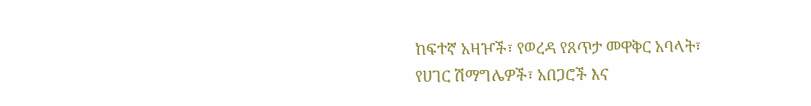ከፍተኛ አዛዦች፣ የወረዳ የጸጥታ መዋቅር አባላት፣ የሀገር ሽማግሌዎች፣ አበጋሮች እና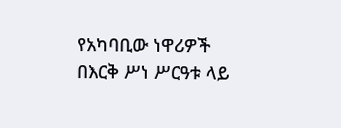የአካባቢው ነዋሪዎች በእርቅ ሥነ ሥርዓቱ ላይ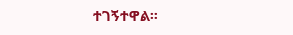ተገኝተዋል።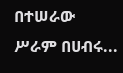በተሠራው ሥራም በሀብሩ...